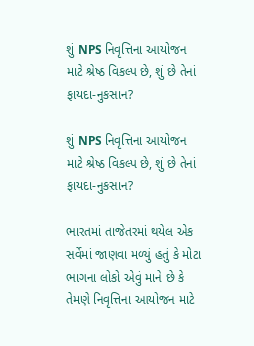શું NPS નિવૃત્તિના આયોજન માટે શ્રેષ્ઠ વિકલ્પ છે, શું છે તેનાં ફાયદા-નુકસાન?

શું NPS નિવૃત્તિના આયોજન માટે શ્રેષ્ઠ વિકલ્પ છે, શું છે તેનાં ફાયદા-નુકસાન?

ભારતમાં તાજેતરમાં થયેલ એક સર્વેમાં જાણવા મળ્યું હતું કે મોટા ભાગના લોકો એવું માને છે કે તેમણે નિવૃત્તિના આયોજન માટે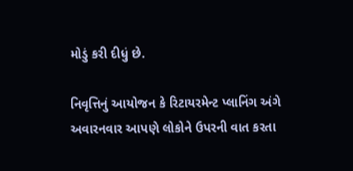મોડું કરી દીધું છે.

નિવૃત્તિનું આયોજન કે રિટાયરમેન્ટ પ્લાનિંગ અંગે અવારનવાર આપણે લોકોને ઉપરની વાત કરતા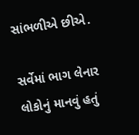સાંભળીએ છીએ.

સર્વેમાં ભાગ લેનાર લોકોનું માનવું હતું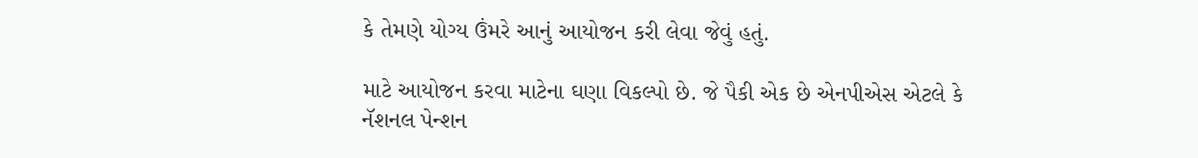કે તેમણે યોગ્ય ઉંમરે આનું આયોજન કરી લેવા જેવું હતું.

માટે આયોજન કરવા માટેના ઘણા વિકલ્પો છે. જે પૈકી એક છે એનપીએસ એટલે કે નૅશનલ પેન્શન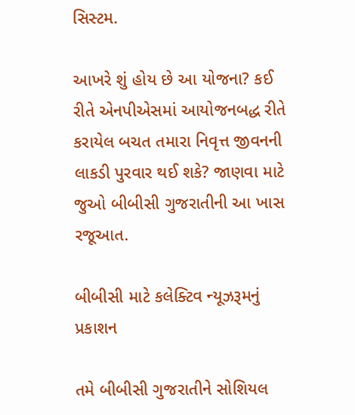સિસ્ટમ.

આખરે શું હોય છે આ યોજના? કઈ રીતે એનપીએસમાં આયોજનબદ્ધ રીતે કરાયેલ બચત તમારા નિવૃત્ત જીવનની લાકડી પુરવાર થઈ શકે? જાણવા માટે જુઓ બીબીસી ગુજરાતીની આ ખાસ રજૂઆત.

બીબીસી માટે કલેક્ટિવ ન્યૂઝરૂમનું પ્રકાશન

તમે બીબીસી ગુજરાતીને સોશિયલ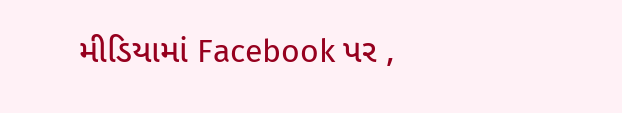મીડિયામાં Facebook પર ,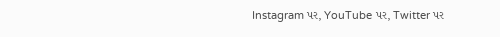Instagram પર, YouTube પર, Twitter પર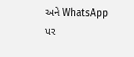અને WhatsApp પર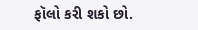ફૉલો કરી શકો છો.